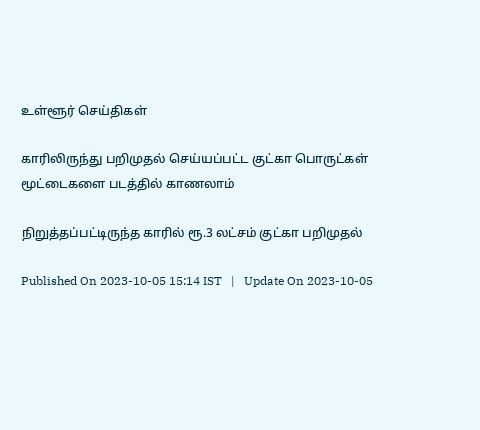உள்ளூர் செய்திகள்

காரிலிருந்து பறிமுதல் செய்யப்பட்ட குட்கா பொருட்கள் மூட்டைகளை படத்தில் காணலாம்

நிறுத்தப்பட்டிருந்த காரில் ரூ.3 லட்சம் குட்கா பறிமுதல்

Published On 2023-10-05 15:14 IST   |   Update On 2023-10-05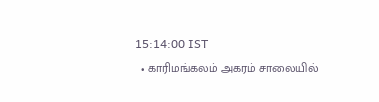15:14:00 IST
  • காரிமங்கலம் அகரம் சாலையில்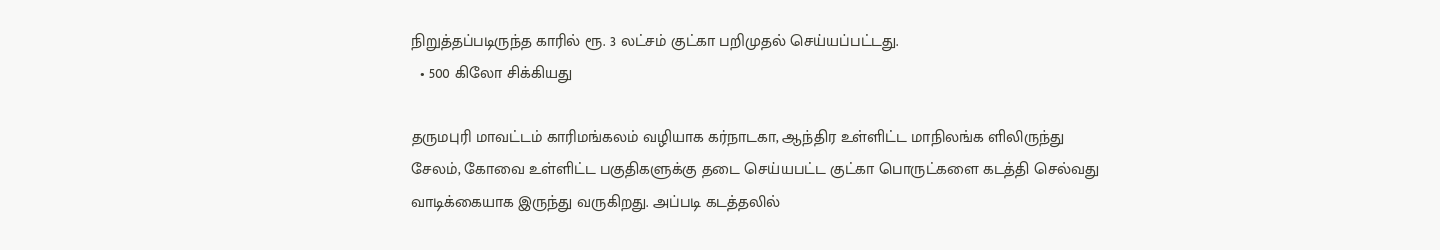நிறுத்தப்படிருந்த காரில் ரூ. 3 லட்சம் குட்கா பறிமுதல் செய்யப்பட்டது.
  • 500 கிலோ சிக்கியது

தருமபுரி மாவட்டம் காரிமங்கலம் வழியாக கர்நாடகா, ஆந்திர உள்ளிட்ட மாநிலங்க ளிலிருந்து சேலம், கோவை உள்ளிட்ட பகுதிகளுக்கு தடை செய்யபட்ட குட்கா பொருட்களை கடத்தி செல்வது வாடிக்கையாக இருந்து வருகிறது. அப்படி கடத்தலில்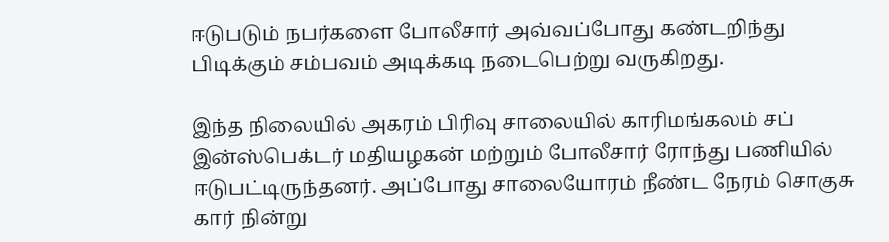ஈடுபடும் நபர்களை போலீசார் அவ்வப்போது கண்டறிந்து பிடிக்கும் சம்பவம் அடிக்கடி நடைபெற்று வருகிறது.

இந்த நிலையில் அகரம் பிரிவு சாலையில் காரிமங்கலம் சப் இன்ஸ்பெக்டர் மதியழகன் மற்றும் போலீசார் ரோந்து பணியில் ஈடுபட்டிருந்தனர். அப்போது சாலையோரம் நீண்ட நேரம் சொகுசு கார் நின்று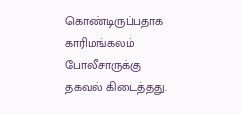கொண்டிருப்பதாக காரிமங்கலம் போலீசாருக்கு தகவல் கிடைத்தது.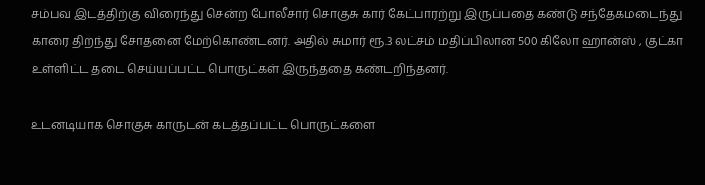சம்பவ இடத்திற்கு விரைந்து சென்ற போலீசார் சொகுசு கார் கேட்பாரற்று இருப்பதை கண்டு சந்தேகமடைந்து காரை திறந்து சோதனை மேற்கொண்டனர். அதில் சுமார் ரூ.3 லட்சம் மதிப்பிலான 500 கிலோ ஹான்ஸ் , குட்கா உள்ளிட்ட தடை செய்யப்பட்ட பொருட்கள் இருந்ததை கண்டறிந்தனர்.

உடனடியாக சொகுசு காருடன் கடத்தப்பட்ட பொருட்களை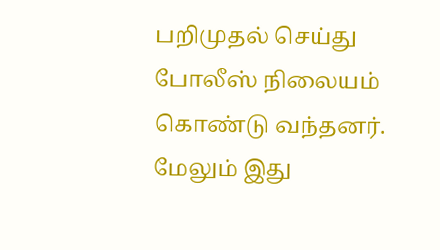பறிமுதல் செய்து போலீஸ் நிலையம் கொண்டு வந்தனர். மேலும் இது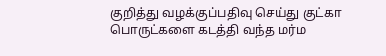குறித்து வழக்குப்பதிவு செய்து குட்கா பொருட்களை கடத்தி வந்த மர்ம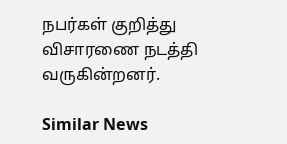நபர்கள் குறித்து விசாரணை நடத்தி வருகின்றனர்.

Similar News